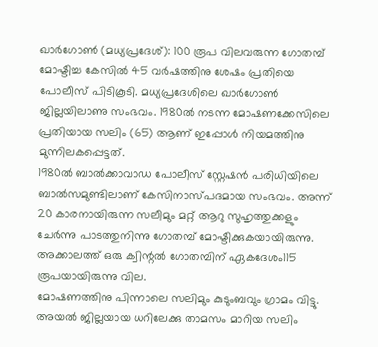ഖാർഗോൺ (മധ്യപ്രദേശ്): 100 രൂപ വിലവരുന്ന ഗോതമ്പ് മോഷ്ടിച്ച കേസിൽ 45 വർഷത്തിനു ശേഷം പ്രതിയെ പോലീസ് പിടികൂടി. മധ്യപ്രദേശിലെ ഖാർഗോൺ ജില്ലയിലാണു സംഭവം. 1980ൽ നടന്ന മോഷണക്കേസിലെ പ്രതിയായ സലിം (65) ആണ് ഇപ്പോൾ നിയമത്തിനു മുന്നിലകപ്പെട്ടത്.
1980ൽ ബാൽക്കാവാഡ പോലീസ് സ്റ്റേഷൻ പരിധിയിലെ ബാൽസമുണ്ടിലാണ് കേസിനാസ്പദമായ സംഭവം. അന്ന് 20 കാരനായിരുന്ന സലീമും മറ്റ് ആറു സുഹൃത്തുക്കളും ചേർന്നു പാടത്തുനിന്നു ഗോതമ്പ് മോഷ്ടിക്കുകയായിരുന്നു. അക്കാലത്ത് ഒരു ക്വിന്റൽ ഗോതമ്പിന് ഏകദേശം115 രൂപയായിരുന്നു വില.
മോഷണത്തിനു പിന്നാലെ സലിമും കുടുംബവും ഗ്രാമം വിട്ടു. അയൽ ജില്ലയായ ധറിലേക്കു താമസം മാറിയ സലിം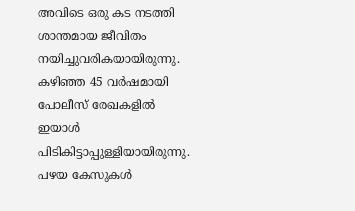അവിടെ ഒരു കട നടത്തി ശാന്തമായ ജീവിതം നയിച്ചുവരികയായിരുന്നു. കഴിഞ്ഞ 45 വർഷമായി പോലീസ് രേഖകളിൽ ഇയാൾ പിടികിട്ടാപ്പുള്ളിയായിരുന്നു.
പഴയ കേസുകൾ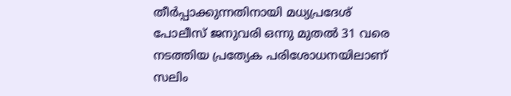തീർപ്പാക്കുന്നതിനായി മധ്യപ്രദേശ് പോലീസ് ജനുവരി ഒന്നു മുതൽ 31 വരെ നടത്തിയ പ്രത്യേക പരിശോധനയിലാണ് സലിം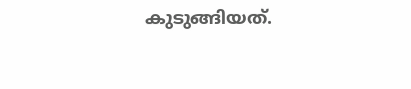കുടുങ്ങിയത്.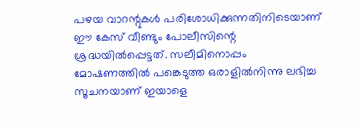പഴയ വാറന്റുകൾ പരിശോധിക്കുന്നതിനിടെയാണ് ഈ കേസ് വീണ്ടും പോലീസിന്റെ ശ്രദ്ധയിൽപ്പെട്ടത്. സലീമിനൊപ്പം മോഷണത്തിൽ പങ്കെടുത്ത ഒരാളിൽനിന്നു ലഭിച്ച സൂചനയാണ് ഇയാളെ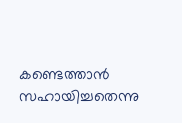കണ്ടെത്താൻ സഹായിച്ചതെന്നു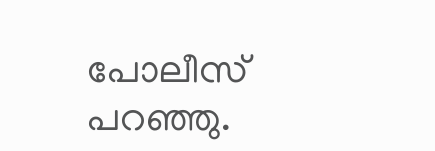പോലീസ് പറഞ്ഞു.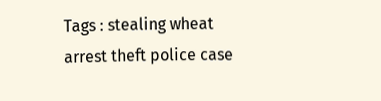Tags : stealing wheat arrest theft police case